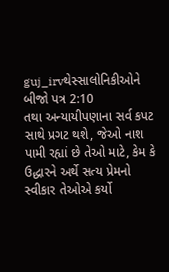guj_irvથેસ્સાલોનિકીઓને બીજો પત્ર 2:10
તથા અન્યાયીપણાના સર્વ કપટ સાથે પ્રગટ થશે, જેઓ નાશ પામી રહ્યાં છે તેઓ માટે, કેમ કે ઉદ્ધારને અર્થે સત્ય પ્રેમનો સ્વીકાર તેઓએ કર્યો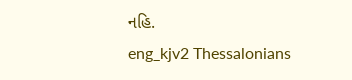નહિ.
eng_kjv2 Thessalonians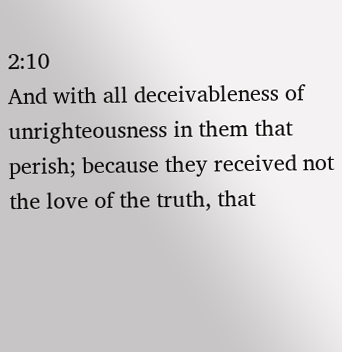2:10
And with all deceivableness of unrighteousness in them that perish; because they received not the love of the truth, that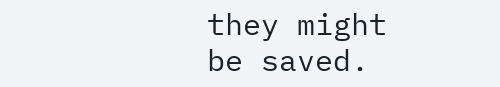they might be saved.